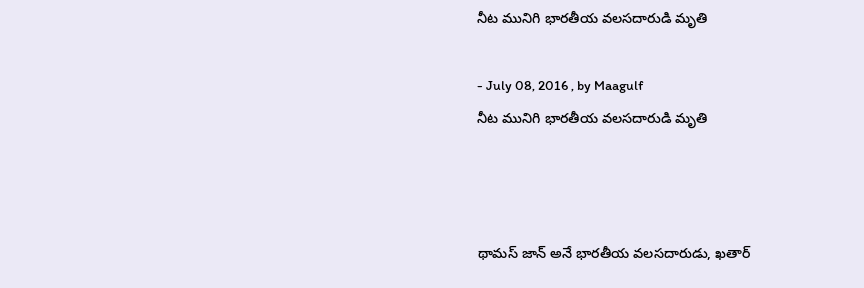నీట మునిగి భారతీయ వలసదారుడి మృతి

- July 08, 2016 , by Maagulf
నీట మునిగి భారతీయ వలసదారుడి మృతి



థామస్‌ జాన్‌ అనే భారతీయ వలసదారుడు, ఖతార్‌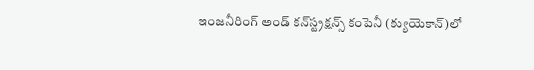ఇంజనీరింగ్‌ అండ్‌ కన్‌స్ట్రక్షన్స్‌ కంపెనీ (క్యుయెకాన్‌)లో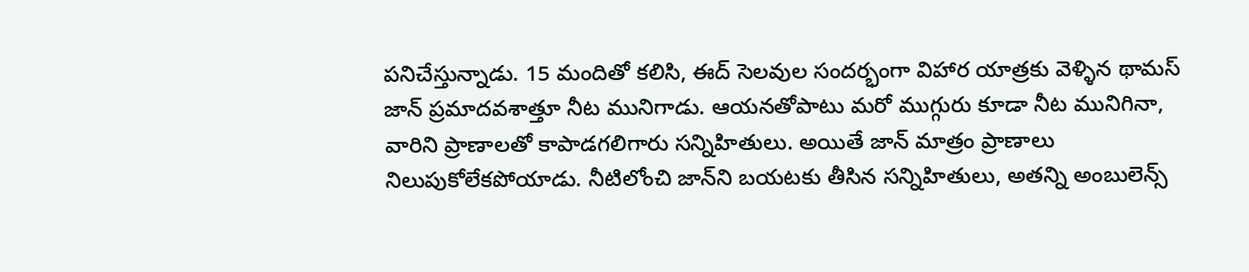పనిచేస్తున్నాడు. 15 మందితో కలిసి, ఈద్‌ సెలవుల సందర్భంగా విహార యాత్రకు వెళ్ళిన థామస్‌ జాన్‌ ప్రమాదవశాత్తూ నీట మునిగాడు. ఆయనతోపాటు మరో ముగ్గురు కూడా నీట మునిగినా, వారిని ప్రాణాలతో కాపాడగలిగారు సన్నిహితులు. అయితే జాన్‌ మాత్రం ప్రాణాలు నిలుపుకోలేకపోయాడు. నీటిలోంచి జాన్‌ని బయటకు తీసిన సన్నిహితులు, అతన్ని అంబులెన్స్‌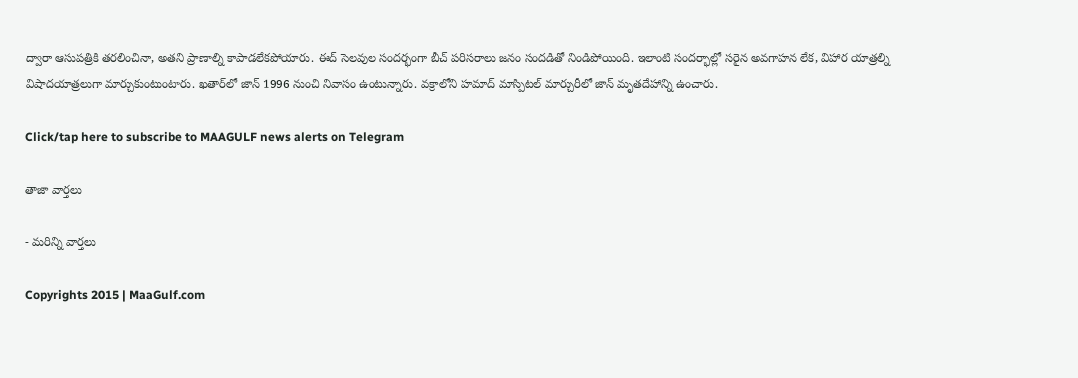ద్వారా ఆసుపత్రికి తరలించినా, అతని ప్రాణాల్ని కాపాడలేకపోయారు. ఈద్‌ సెలవుల సందర్భంగా బీచ్‌ పరిసరాలు జనం సందడితో నిండిపోయింది. ఇలాంటి సందర్భాల్లో సరైన అవగాహన లేక, విహార యాత్రల్ని విషాదయాత్రలుగా మార్చుకుంటుంటారు. ఖతార్‌లో జాన్‌ 1996 నుంచి నివాసం ఉంటున్నారు. వక్రాలోని హమాద్‌ మాస్పిటల్‌ మార్చురీలో జాన్‌ మృతదేహాన్ని ఉంచారు.

Click/tap here to subscribe to MAAGULF news alerts on Telegram

తాజా వార్తలు

- మరిన్ని వార్తలు

Copyrights 2015 | MaaGulf.com